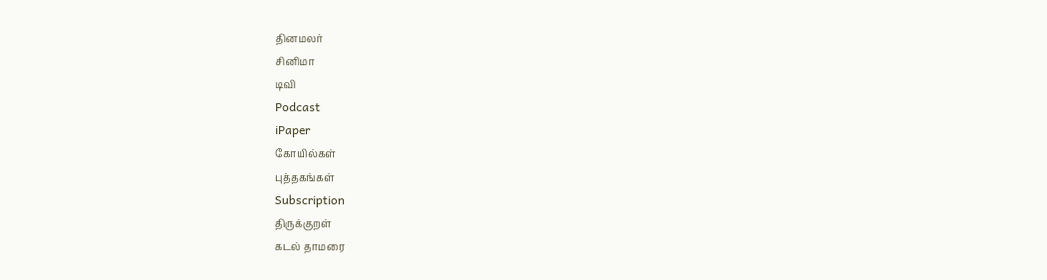தினமலர்
சினிமா
டிவி
Podcast
iPaper
கோயில்கள்
புத்தகங்கள்
Subscription
திருக்குறள்
கடல் தாமரை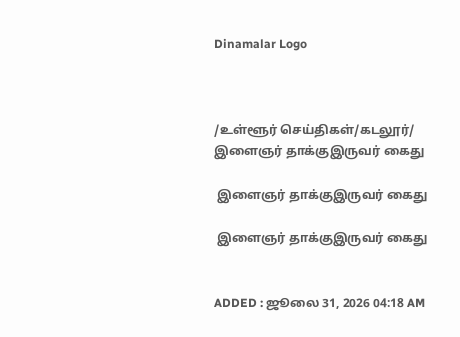Dinamalar Logo



/உள்ளூர் செய்திகள்/கடலூர்/ இளைஞர் தாக்குஇருவர் கைது

 இளைஞர் தாக்குஇருவர் கைது

 இளைஞர் தாக்குஇருவர் கைது


ADDED : ஜூலை 31, 2026 04:18 AM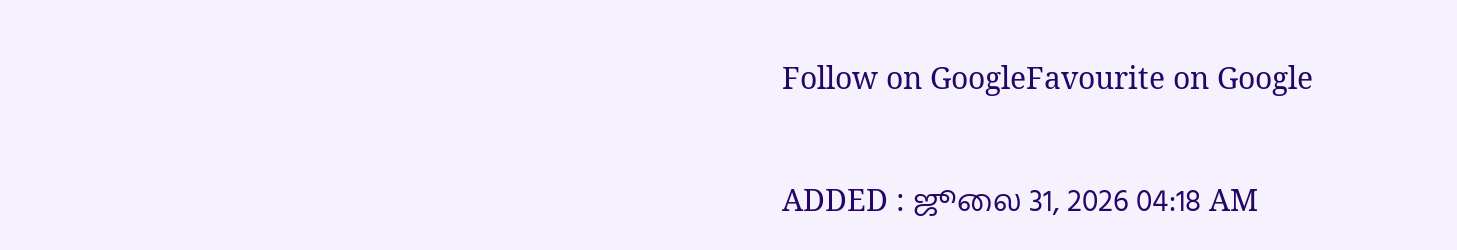Follow on GoogleFavourite on Google

ADDED : ஜூலை 31, 2026 04:18 AM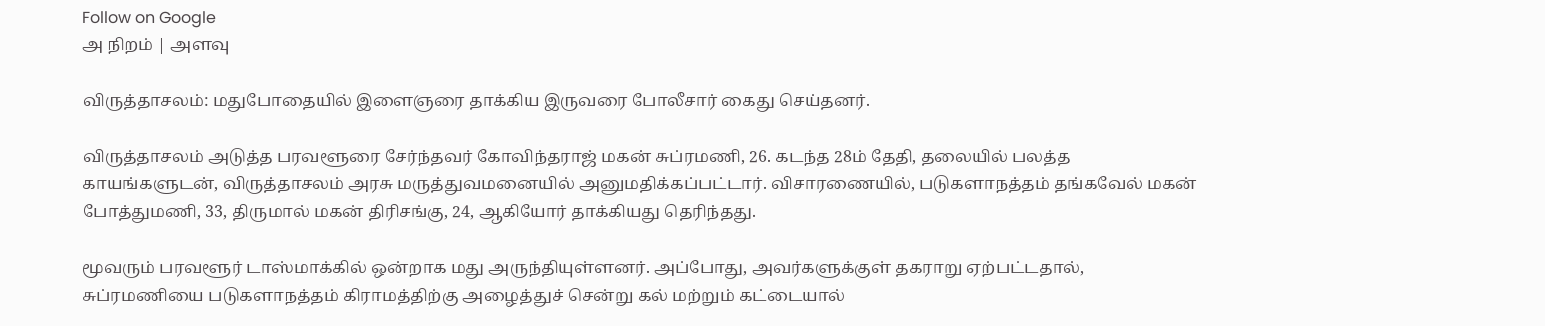Follow on Google
அ நிறம் | அளவு

விருத்தாசலம்: மதுபோதையில் இளைஞரை தாக்கிய இருவரை போலீசார் கைது செய்தனர்.

விருத்தாசலம் அடுத்த பரவளூரை சேர்ந்தவர் கோவிந்தராஜ் மகன் சுப்ரமணி, 26. கடந்த 28ம் தேதி, தலையில் பலத்த காயங்களுடன், விருத்தாசலம் அரசு மருத்துவமனையில் அனுமதிக்கப்பட்டார். விசாரணையில், படுகளாநத்தம் தங்கவேல் மகன் போத்துமணி, 33, திருமால் மகன் திரிசங்கு, 24, ஆகியோர் தாக்கியது தெரிந்தது.

மூவரும் பரவளூர் டாஸ்மாக்கில் ஒன்றாக மது அருந்தியுள்ளனர். அப்போது, அவர்களுக்குள் தகராறு ஏற்பட்டதால், சுப்ரமணியை படுகளாநத்தம் கிராமத்திற்கு அழைத்துச் சென்று கல் மற்றும் கட்டையால்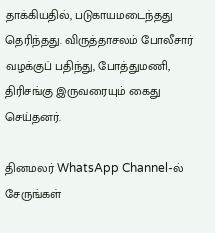தாக்கியதில், படுகாயமடைந்தது தெரிந்தது. விருத்தாசலம் போலீசார் வழக்குப் பதிந்து, போத்துமணி, திரிசங்கு இருவரையும் கைது செய்தனர்.

தினமலர் WhatsApp Channel-ல் சேருங்கள்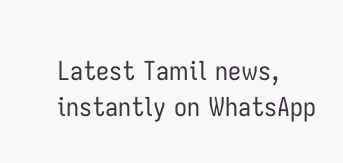Latest Tamil news, instantly on WhatsApp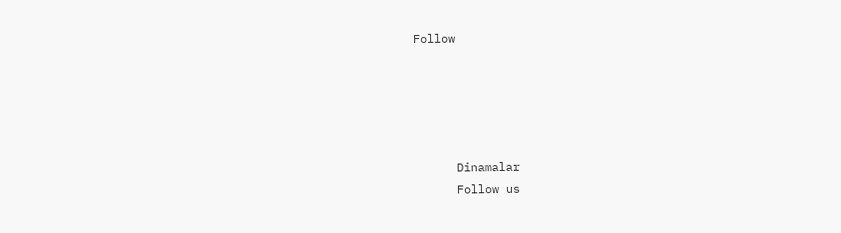Follow





      Dinamalar
      Follow us